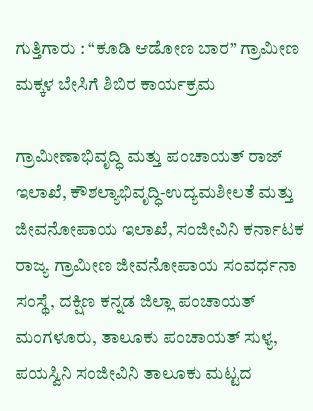ಗುತ್ತಿಗಾರು : “ಕೂಡಿ ಆಡೋಣ ಬಾರ” ಗ್ರಾಮೀಣ ಮಕ್ಕಳ ಬೇಸಿಗೆ ಶಿಬಿರ ಕಾರ್ಯಕ್ರಮ

ಗ್ರಾಮೀಣಾಭಿವೃದ್ಧಿ ಮತ್ತು ಪಂಚಾಯತ್ ರಾಜ್ ಇಲಾಖೆ, ಕೌಶಲ್ಯಾಭಿವೃದ್ಧಿ-ಉದ್ಯಮಶೀಲತೆ ಮತ್ತು ಜೀವನೋಪಾಯ ಇಲಾಖೆ, ಸಂಜೀವಿನಿ ಕರ್ನಾಟಕ ರಾಜ್ಯ ಗ್ರಾಮೀಣ ಜೀವನೋಪಾಯ ಸಂವರ್ಧನಾ ಸಂಸ್ಥೆ, ದಕ್ಷಿಣ ಕನ್ನಡ ಜಿಲ್ಲಾ ಪಂಚಾಯತ್ ಮಂಗಳೂರು, ತಾಲೂಕು ಪಂಚಾಯತ್ ಸುಳ್ಯ, ಪಯಸ್ವಿನಿ ಸಂಜೀವಿನಿ ತಾಲೂಕು ಮಟ್ಟದ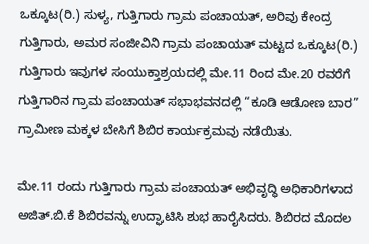ಒಕ್ಕೂಟ(ರಿ.) ಸುಳ್ಯ, ಗುತ್ತಿಗಾರು ಗ್ರಾಮ ಪಂಚಾಯತ್, ಅರಿವು ಕೇಂದ್ರ ಗುತ್ತಿಗಾರು, ಅಮರ ಸಂಜೀವಿನಿ ಗ್ರಾಮ ಪಂಚಾಯತ್ ಮಟ್ಟದ ಒಕ್ಕೂಟ(ರಿ.) ಗುತ್ತಿಗಾರು ಇವುಗಳ ಸಂಯುಕ್ತಾಶ್ರಯದಲ್ಲಿ ಮೇ.11 ರಿಂದ ಮೇ.20 ರವರೆಗೆ ಗುತ್ತಿಗಾರಿನ ಗ್ರಾಮ ಪಂಚಾಯತ್ ಸಭಾಭವನದಲ್ಲಿ “ಕೂಡಿ ಆಡೋಣ ಬಾರ” ಗ್ರಾಮೀಣ ಮಕ್ಕಳ ಬೇಸಿಗೆ ಶಿಬಿರ ಕಾರ್ಯಕ್ರಮವು ನಡೆಯಿತು.

ಮೇ.11 ರಂದು ಗುತ್ತಿಗಾರು ಗ್ರಾಮ ಪಂಚಾಯತ್ ಅಭಿವೃದ್ಧಿ ಅಧಿಕಾರಿಗಳಾದ ಅಜಿತ್.ಬಿ.ಕೆ ಶಿಬಿರವನ್ನು ಉದ್ಘಾಟಿಸಿ ಶುಭ ಹಾರೈಸಿದರು. ಶಿಬಿರದ ಮೊದಲ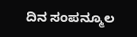ದಿನ ಸಂಪನ್ಮೂಲ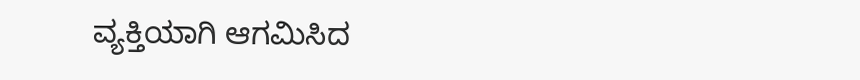ವ್ಯಕ್ತಿಯಾಗಿ ಆಗಮಿಸಿದ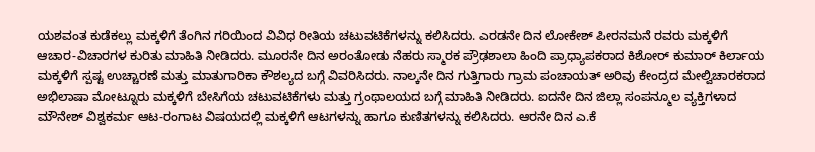ಯಶವಂತ ಕುಡೆಕಲ್ಲು ಮಕ್ಕಳಿಗೆ ತೆಂಗಿನ ಗರಿಯಿಂದ ವಿವಿಧ ರೀತಿಯ ಚಟುವಟಿಕೆಗಳನ್ನು ಕಲಿಸಿದರು. ಎರಡನೇ ದಿನ ಲೋಕೇಶ್ ಪೀರನಮನೆ ರವರು ಮಕ್ಕಳಿಗೆ ಆಚಾರ-ವಿಚಾರಗಳ ಕುರಿತು ಮಾಹಿತಿ ನೀಡಿದರು. ಮೂರನೇ ದಿನ ಅರಂತೋಡು ನೆಹರು ಸ್ಮಾರಕ ಪ್ರೌಢಶಾಲಾ ಹಿಂದಿ ಪ್ರಾಧ್ಯಾಪಕರಾದ ಕಿಶೋರ್ ಕುಮಾರ್ ಕಿರ್ಲಾಯ ಮಕ್ಕಳಿಗೆ ಸ್ಪಷ್ಟ ಉಚ್ಚಾರಣೆ ಮತ್ತು ಮಾತುಗಾರಿಕಾ ಕೌಶಲ್ಯದ ಬಗ್ಗೆ ವಿವರಿಸಿದರು. ನಾಲ್ಕನೇ ದಿನ ಗುತ್ತಿಗಾರು ಗ್ರಾಮ ಪಂಚಾಯತ್ ಅರಿವು ಕೇಂದ್ರದ ಮೇಲ್ವಿಚಾರಕರಾದ ಅಭಿಲಾಷಾ ಮೋಟ್ನೂರು ಮಕ್ಕಳಿಗೆ ಬೇಸಿಗೆಯ ಚಟುವಟಿಕೆಗಳು ಮತ್ತು ಗ್ರಂಥಾಲಯದ ಬಗ್ಗೆ ಮಾಹಿತಿ ನೀಡಿದರು. ಐದನೇ ದಿನ ಜಿಲ್ಲಾ ಸಂಪನ್ಮೂಲ ವ್ಯಕ್ತಿಗಳಾದ ಮೌನೇಶ್ ವಿಶ್ವಕರ್ಮ ಆಟ-ರಂಗಾಟ ವಿಷಯದಲ್ಲಿ ಮಕ್ಕಳಿಗೆ ಆಟಗಳನ್ನು ಹಾಗೂ ಕುಣಿತಗಳನ್ನು ಕಲಿಸಿದರು. ಆರನೇ ದಿನ ಎ.ಕೆ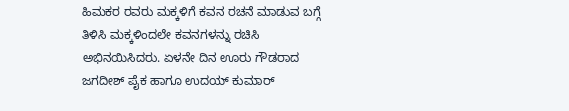ಹಿಮಕರ ರವರು ಮಕ್ಕಳಿಗೆ ಕವನ ರಚನೆ ಮಾಡುವ ಬಗ್ಗೆ ತಿಳಿಸಿ ಮಕ್ಕಳಿಂದಲೇ ಕವನಗಳನ್ನು ರಚಿಸಿ ಅಭಿನಯಿಸಿದರು. ಏಳನೇ ದಿನ ಊರು ಗೌಡರಾದ ಜಗದೀಶ್ ಪೈಕ ಹಾಗೂ ಉದಯ್ ಕುಮಾರ್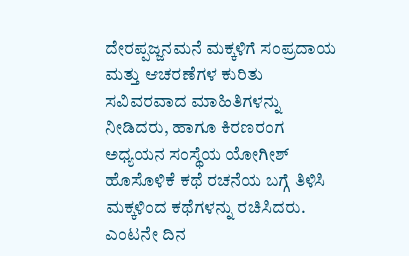ದೇರಪ್ಪಜ್ಜನಮನೆ ಮಕ್ಕಳಿಗೆ ಸಂಪ್ರದಾಯ ಮತ್ತು ಆಚರಣೆಗಳ ಕುರಿತು ಸವಿವರವಾದ ಮಾಹಿತಿಗಳನ್ನು ನೀಡಿದರು, ಹಾಗೂ ಕಿರಣರಂಗ ಅಧ್ಯಯನ ಸಂಸ್ಥೆಯ ಯೋಗೀಶ್ ಹೊಸೊಳಿಕೆ ಕಥೆ ರಚನೆಯ ಬಗ್ಗೆ ತಿಳಿಸಿ ಮಕ್ಕಳಿಂದ ಕಥೆಗಳನ್ನು ರಚಿಸಿದರು. ಎಂಟನೇ ದಿನ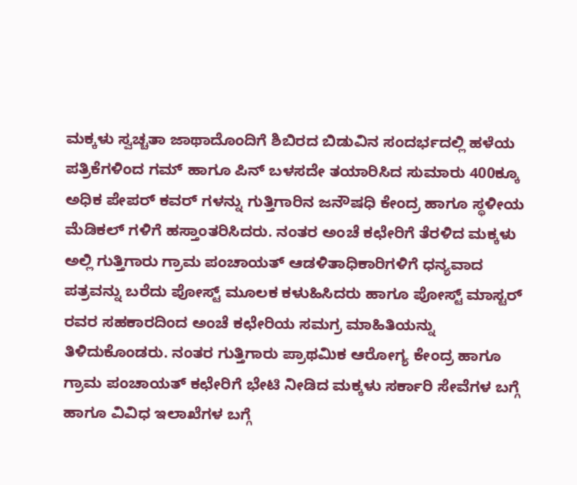ಮಕ್ಕಳು ಸ್ವಚ್ಚತಾ ಜಾಥಾದೊಂದಿಗೆ ಶಿಬಿರದ ಬಿಡುವಿನ ಸಂದರ್ಭದಲ್ಲಿ ಹಳೆಯ ಪತ್ರಿಕೆಗಳಿಂದ ಗಮ್ ಹಾಗೂ ಪಿನ್ ಬಳಸದೇ ತಯಾರಿಸಿದ ಸುಮಾರು 400ಕ್ಕೂ ಅಧಿಕ ಪೇಪರ್ ಕವರ್ ಗಳನ್ನು ಗುತ್ತಿಗಾರಿನ ಜನೌಷಧಿ ಕೇಂದ್ರ ಹಾಗೂ ಸ್ಥಳೀಯ ಮೆಡಿಕಲ್ ಗಳಿಗೆ ಹಸ್ತಾಂತರಿಸಿದರು. ನಂತರ ಅಂಚೆ ಕಛೇರಿಗೆ ತೆರಳಿದ ಮಕ್ಕಳು ಅಲ್ಲಿ ಗುತ್ತಿಗಾರು ಗ್ರಾಮ ಪಂಚಾಯತ್ ಆಡಳಿತಾಧಿಕಾರಿಗಳಿಗೆ ಧನ್ಯವಾದ ಪತ್ರವನ್ನು ಬರೆದು ಪೋಸ್ಟ್ ಮೂಲಕ ಕಳುಹಿಸಿದರು ಹಾಗೂ ಪೋಸ್ಟ್ ಮಾಸ್ಟರ್ ರವರ ಸಹಕಾರದಿಂದ ಅಂಚೆ ಕಛೇರಿಯ ಸಮಗ್ರ ಮಾಹಿತಿಯನ್ನು ತಿಳಿದುಕೊಂಡರು. ನಂತರ ಗುತ್ತಿಗಾರು ಪ್ರಾಥಮಿಕ ಆರೋಗ್ಯ ಕೇಂದ್ರ ಹಾಗೂ ಗ್ರಾಮ ಪಂಚಾಯತ್ ಕಛೇರಿಗೆ ಭೇಟಿ ನೀಡಿದ ಮಕ್ಕಳು ಸರ್ಕಾರಿ ಸೇವೆಗಳ ಬಗ್ಗೆ ಹಾಗೂ ವಿವಿಧ ಇಲಾಖೆಗಳ ಬಗ್ಗೆ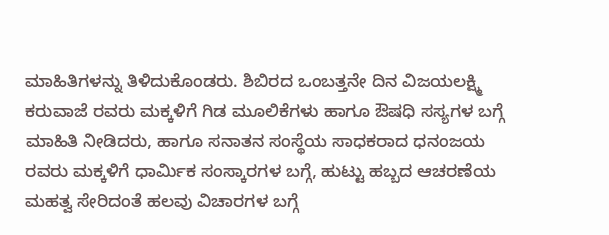ಮಾಹಿತಿಗಳನ್ನು ತಿಳಿದುಕೊಂಡರು. ಶಿಬಿರದ ಒಂಬತ್ತನೇ ದಿನ ವಿಜಯಲಕ್ಷ್ಮಿ ಕರುವಾಜೆ ರವರು ಮಕ್ಕಳಿಗೆ ಗಿಡ ಮೂಲಿಕೆಗಳು ಹಾಗೂ ಔಷಧಿ ಸಸ್ಯಗಳ ಬಗ್ಗೆ ಮಾಹಿತಿ ನೀಡಿದರು, ಹಾಗೂ ಸನಾತನ ಸಂಸ್ಥೆಯ ಸಾಧಕರಾದ ಧನಂಜಯ ರವರು ಮಕ್ಕಳಿಗೆ ಧಾರ್ಮಿಕ ಸಂಸ್ಕಾರಗಳ ಬಗ್ಗೆ, ಹುಟ್ಟು ಹಬ್ಬದ ಆಚರಣೆಯ ಮಹತ್ವ ಸೇರಿದಂತೆ ಹಲವು ವಿಚಾರಗಳ ಬಗ್ಗೆ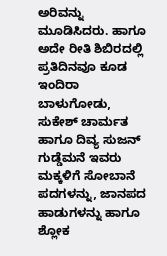ಅರಿವನ್ನು ಮೂಡಿಸಿದರು. ಹಾಗೂ ಅದೇ ರೀತಿ ಶಿಬಿರದಲ್ಲಿ ಪ್ರತಿದಿನವೂ ಕೂಡ ಇಂದಿರಾ ಬಾಳುಗೋಡು, ಸುಕೇಶ್ ಚಾರ್ಮತ ಹಾಗೂ ದಿವ್ಯ ಸುಜನ್ ಗುಡ್ಡೆಮನೆ ಇವರು ಮಕ್ಕಳಿಗೆ ಸೋಬಾನೆ ಪದಗಳನ್ನು, ಜಾನಪದ ಹಾಡುಗಳನ್ನು ಹಾಗೂ ಶ್ಲೋಕ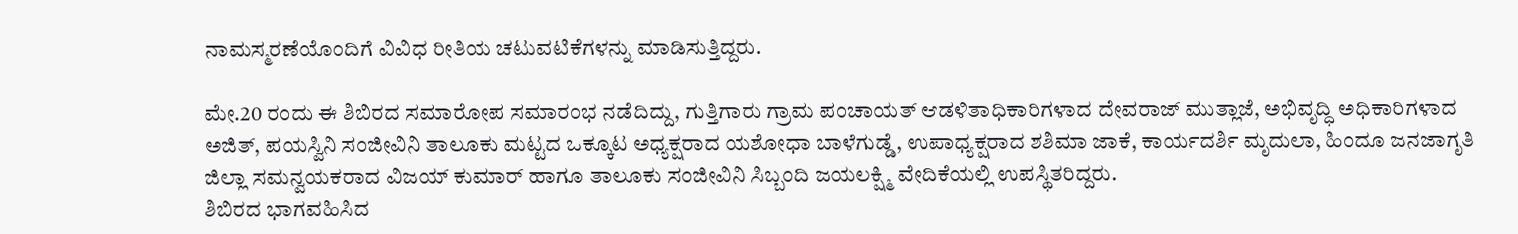ನಾಮಸ್ಮರಣೆಯೊಂದಿಗೆ ವಿವಿಧ ರೀತಿಯ ಚಟುವಟಿಕೆಗಳನ್ನು ಮಾಡಿಸುತ್ತಿದ್ದರು.

ಮೇ.20 ರಂದು ಈ ಶಿಬಿರದ ಸಮಾರೋಪ ಸಮಾರಂಭ ನಡೆದಿದ್ದು, ಗುತ್ತಿಗಾರು ಗ್ರಾಮ ಪಂಚಾಯತ್ ಆಡಳಿತಾಧಿಕಾರಿಗಳಾದ ದೇವರಾಜ್ ಮುತ್ಲಾಜೆ, ಅಭಿವೃದ್ಧಿ ಅಧಿಕಾರಿಗಳಾದ ಅಜಿತ್, ಪಯಸ್ವಿನಿ ಸಂಜೀವಿನಿ ತಾಲೂಕು ಮಟ್ಟದ ಒಕ್ಕೂಟ ಅಧ್ಯಕ್ಷರಾದ ಯಶೋಧಾ ಬಾಳೆಗುಡ್ಡೆ, ಉಪಾಧ್ಯಕ್ಷರಾದ ಶಶಿಮಾ ಜಾಕೆ, ಕಾರ್ಯದರ್ಶಿ ಮೃದುಲಾ, ಹಿಂದೂ ಜನಜಾಗೃತಿ ಜಿಲ್ಲಾ ಸಮನ್ವಯಕರಾದ ವಿಜಯ್ ಕುಮಾರ್ ಹಾಗೂ ತಾಲೂಕು ಸಂಜೀವಿನಿ ಸಿಬ್ಬಂದಿ ಜಯಲಕ್ಷ್ಮಿ ವೇದಿಕೆಯಲ್ಲಿ ಉಪಸ್ಥಿತರಿದ್ದರು.
ಶಿಬಿರದ ಭಾಗವಹಿಸಿದ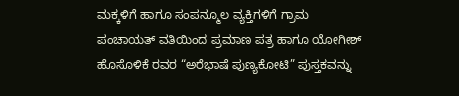ಮಕ್ಕಳಿಗೆ ಹಾಗೂ ಸಂಪನ್ಮೂಲ ವ್ಯಕ್ತಿಗಳಿಗೆ ಗ್ರಾಮ ಪಂಚಾಯತ್ ವತಿಯಿಂದ ಪ್ರಮಾಣ ಪತ್ರ ಹಾಗೂ ಯೋಗೀಶ್ ಹೊಸೊಳಿಕೆ ರವರ “ಅರೆಭಾಷೆ ಪುಣ್ಯಕೋಟಿ” ಪುಸ್ತಕವನ್ನು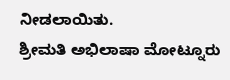ನೀಡಲಾಯಿತು.
ಶ್ರೀಮತಿ ಅಭಿಲಾಷಾ ಮೋಟ್ನೂರು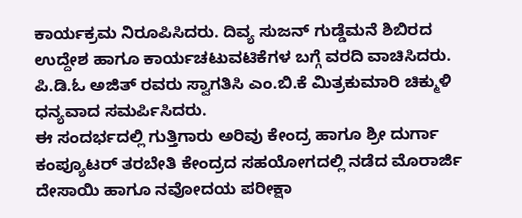ಕಾರ್ಯಕ್ರಮ ನಿರೂಪಿಸಿದರು. ದಿವ್ಯ ಸುಜನ್ ಗುಡ್ಡೆಮನೆ ಶಿಬಿರದ ಉದ್ದೇಶ ಹಾಗೂ ಕಾರ್ಯಚಟುವಟಿಕೆಗಳ ಬಗ್ಗೆ ವರದಿ ವಾಚಿಸಿದರು. ಪಿ.ಡಿ.ಓ ಅಜಿತ್ ರವರು ಸ್ವಾಗತಿಸಿ ಎಂ.ಬಿ.ಕೆ ಮಿತ್ರಕುಮಾರಿ ಚಿಕ್ಮುಳಿ ಧನ್ಯವಾದ ಸಮರ್ಪಿಸಿದರು.
ಈ ಸಂದರ್ಭದಲ್ಲಿ ಗುತ್ತಿಗಾರು ಅರಿವು ಕೇಂದ್ರ ಹಾಗೂ ಶ್ರೀ ದುರ್ಗಾ ಕಂಪ್ಯೂಟರ್ ತರಬೇತಿ ಕೇಂದ್ರದ ಸಹಯೋಗದಲ್ಲಿ ನಡೆದ ಮೊರಾರ್ಜಿ ದೇಸಾಯಿ ಹಾಗೂ ನವೋದಯ ಪರೀಕ್ಷಾ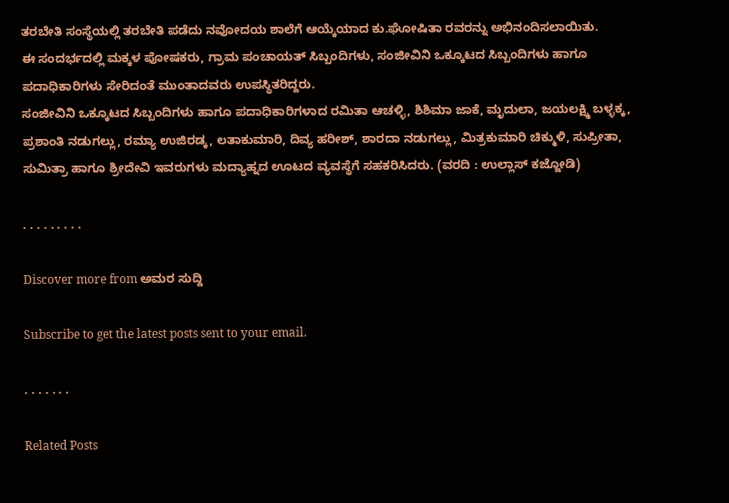ತರಬೇತಿ ಸಂಸ್ಥೆಯಲ್ಲಿ ತರಬೇತಿ ಪಡೆದು ನವೋದಯ ಶಾಲೆಗೆ ಆಯ್ಕೆಯಾದ ಕು.ಘೋಷಿತಾ ರವರನ್ನು ಅಭಿನಂದಿಸಲಾಯಿತು.
ಈ ಸಂದರ್ಭದಲ್ಲಿ ಮಕ್ಕಳ ಪೋಷಕರು, ಗ್ರಾಮ ಪಂಚಾಯತ್ ಸಿಬ್ಬಂದಿಗಳು, ಸಂಜೀವಿನಿ ಒಕ್ಕೂಟದ ಸಿಬ್ಬಂದಿಗಳು ಹಾಗೂ ಪದಾಧಿಕಾರಿಗಳು ಸೇರಿದಂತೆ ಮುಂತಾದವರು ಉಪಸ್ಥಿತರಿದ್ದರು.
ಸಂಜೀವಿನಿ ಒಕ್ಕೂಟದ ಸಿಬ್ಬಂದಿಗಳು ಹಾಗೂ ಪದಾಧಿಕಾರಿಗಳಾದ ರಮಿತಾ ಆಚಳ್ಳಿ, ಶಿಶಿಮಾ ಜಾಕೆ, ಮೃದುಲಾ, ಜಯಲಕ್ಷ್ಮಿ ಬಳ್ಳಕ್ಕ, ಪ್ರಶಾಂತಿ ನಡುಗಲ್ಲು, ರಮ್ಯಾ ಉಜಿರಡ್ಕ, ಲತಾಕುಮಾರಿ, ದಿವ್ಯ ಹರೀಶ್, ಶಾರದಾ ನಡುಗಲ್ಲು, ಮಿತ್ರಕುಮಾರಿ ಚಿಕ್ಮುಳಿ, ಸುಪ್ರೀತಾ, ಸುಮಿತ್ರಾ ಹಾಗೂ ಶ್ರೀದೇವಿ ಇವರುಗಳು ಮದ್ಯಾಹ್ನದ ಊಟದ ವ್ಯವಸ್ಥೆಗೆ ಸಹಕರಿಸಿದರು. (ವರದಿ : ಉಲ್ಲಾಸ್ ಕಜ್ಜೋಡಿ)

. . . . . . . . .

Discover more from ಅಮರ ಸುದ್ದಿ

Subscribe to get the latest posts sent to your email.

. . . . . . .

Related Posts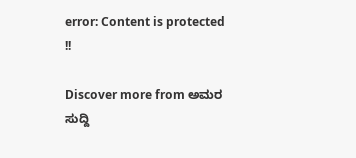error: Content is protected !!

Discover more from ಅಮರ ಸುದ್ದಿ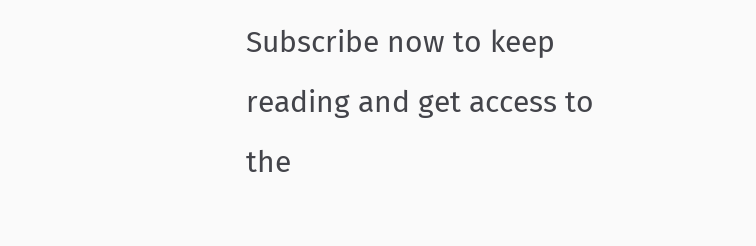Subscribe now to keep reading and get access to the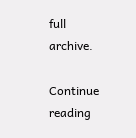full archive.

Continue reading